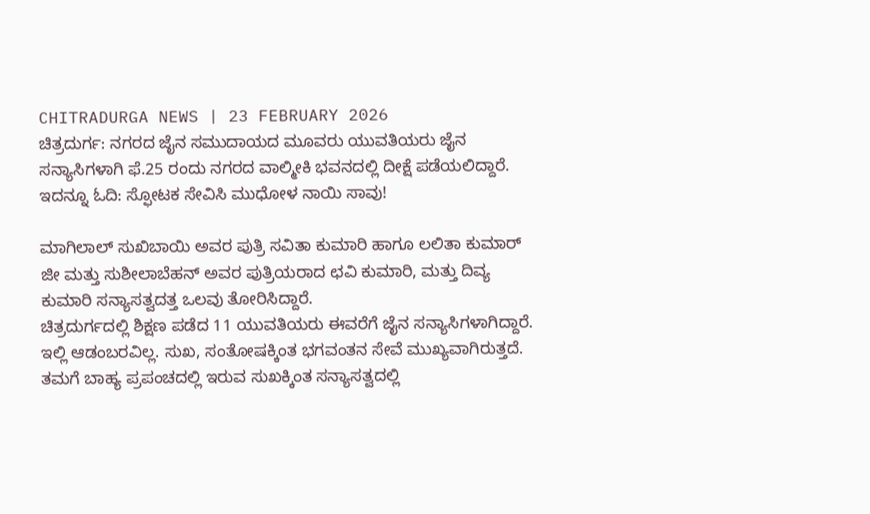CHITRADURGA NEWS | 23 FEBRUARY 2026
ಚಿತ್ರದುರ್ಗ: ನಗರದ ಜೈನ ಸಮುದಾಯದ ಮೂವರು ಯುವತಿಯರು ಜೈನ ಸನ್ಯಾಸಿಗಳಾಗಿ ಫೆ.25 ರಂದು ನಗರದ ವಾಲ್ಮೀಕಿ ಭವನದಲ್ಲಿ ದೀಕ್ಷೆ ಪಡೆಯಲಿದ್ದಾರೆ.
ಇದನ್ನೂ ಓದಿ: ಸ್ಫೋಟಕ ಸೇವಿಸಿ ಮುಧೋಳ ನಾಯಿ ಸಾವು!

ಮಾಗಿಲಾಲ್ ಸುಖಿಬಾಯಿ ಅವರ ಪುತ್ರಿ ಸವಿತಾ ಕುಮಾರಿ ಹಾಗೂ ಲಲಿತಾ ಕುಮಾರ್ ಜೀ ಮತ್ತು ಸುಶೀಲಾಬೆಹನ್ ಅವರ ಪುತ್ರಿಯರಾದ ಛವಿ ಕುಮಾರಿ, ಮತ್ತು ದಿವ್ಯ ಕುಮಾರಿ ಸನ್ಯಾಸತ್ವದತ್ತ ಒಲವು ತೋರಿಸಿದ್ದಾರೆ.
ಚಿತ್ರದುರ್ಗದಲ್ಲಿ ಶಿಕ್ಷಣ ಪಡೆದ 11 ಯುವತಿಯರು ಈವರೆಗೆ ಜೈನ ಸನ್ಯಾಸಿಗಳಾಗಿದ್ದಾರೆ.
ಇಲ್ಲಿ ಆಡಂಬರವಿಲ್ಲ. ಸುಖ, ಸಂತೋಷಕ್ಕಿಂತ ಭಗವಂತನ ಸೇವೆ ಮುಖ್ಯವಾಗಿರುತ್ತದೆ. ತಮಗೆ ಬಾಹ್ಯ ಪ್ರಪಂಚದಲ್ಲಿ ಇರುವ ಸುಖಕ್ಕಿಂತ ಸನ್ಯಾಸತ್ವದಲ್ಲಿ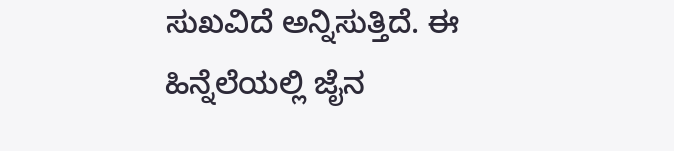ಸುಖವಿದೆ ಅನ್ನಿಸುತ್ತಿದೆ. ಈ ಹಿನ್ನೆಲೆಯಲ್ಲಿ ಜೈನ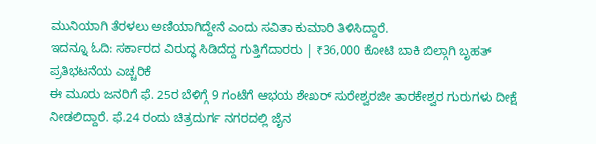ಮುನಿಯಾಗಿ ತೆರಳಲು ಅಣಿಯಾಗಿದ್ದೇನೆ ಎಂದು ಸವಿತಾ ಕುಮಾರಿ ತಿಳಿಸಿದ್ದಾರೆ.
ಇದನ್ನೂ ಓದಿ: ಸರ್ಕಾರದ ವಿರುದ್ಧ ಸಿಡಿದೆದ್ದ ಗುತ್ತಿಗೆದಾರರು | ₹36,000 ಕೋಟಿ ಬಾಕಿ ಬಿಲ್ಗಾಗಿ ಬೃಹತ್ ಪ್ರತಿಭಟನೆಯ ಎಚ್ಚರಿಕೆ
ಈ ಮೂರು ಜನರಿಗೆ ಫೆ. 25ರ ಬೆಳಿಗ್ಗೆ 9 ಗಂಟೆಗೆ ಆಭಯ ಶೇಖರ್ ಸುರೇಶ್ವರಜೀ ತಾರಕೇಶ್ವರ ಗುರುಗಳು ದೀಕ್ಷೆ ನೀಡಲಿದ್ದಾರೆ. ಫೆ.24 ರಂದು ಚಿತ್ರದುರ್ಗ ನಗರದಲ್ಲಿ ಜೈನ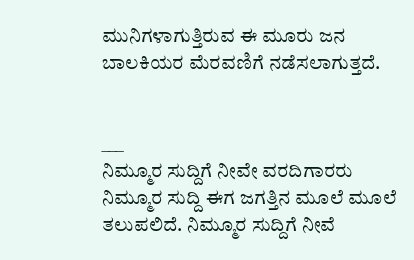ಮುನಿಗಳಾಗುತ್ತಿರುವ ಈ ಮೂರು ಜನ ಬಾಲಕಿಯರ ಮೆರವಣಿಗೆ ನಡೆಸಲಾಗುತ್ತದೆ.


___
ನಿಮ್ಮೂರ ಸುದ್ದಿಗೆ ನೀವೇ ವರದಿಗಾರರು
ನಿಮ್ಮೂರ ಸುದ್ದಿ ಈಗ ಜಗತ್ತಿನ ಮೂಲೆ ಮೂಲೆ ತಲುಪಲಿದೆ. ನಿಮ್ಮೂರ ಸುದ್ದಿಗೆ ನೀವೆ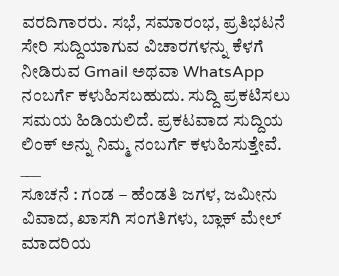ವರದಿಗಾರರು. ಸಭೆ, ಸಮಾರಂಭ, ಪ್ರತಿಭಟನೆ ಸೇರಿ ಸುದ್ದಿಯಾಗುವ ವಿಚಾರಗಳನ್ನು ಕೆಳಗೆ ನೀಡಿರುವ Gmail ಅಥವಾ WhatsApp ನಂಬರ್ಗೆ ಕಳುಹಿಸಬಹುದು. ಸುದ್ದಿ ಪ್ರಕಟಿಸಲು ಸಮಯ ಹಿಡಿಯಲಿದೆ. ಪ್ರಕಟವಾದ ಸುದ್ದಿಯ ಲಿಂಕ್ ಅನ್ನು ನಿಮ್ಮ ನಂಬರ್ಗೆ ಕಳುಹಿಸುತ್ತೇವೆ.
___
ಸೂಚನೆ : ಗಂಡ – ಹೆಂಡತಿ ಜಗಳ, ಜಮೀನು ವಿವಾದ, ಖಾಸಗಿ ಸಂಗತಿಗಳು, ಬ್ಲಾಕ್ ಮೇಲ್ ಮಾದರಿಯ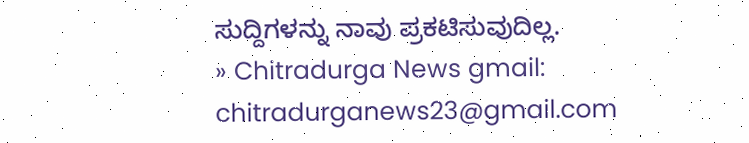ಸುದ್ದಿಗಳನ್ನು ನಾವು ಪ್ರಕಟಿಸುವುದಿಲ್ಲ.
» Chitradurga News gmail: chitradurganews23@gmail.com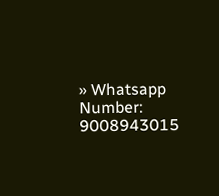» Whatsapp Number: 9008943015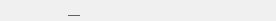___